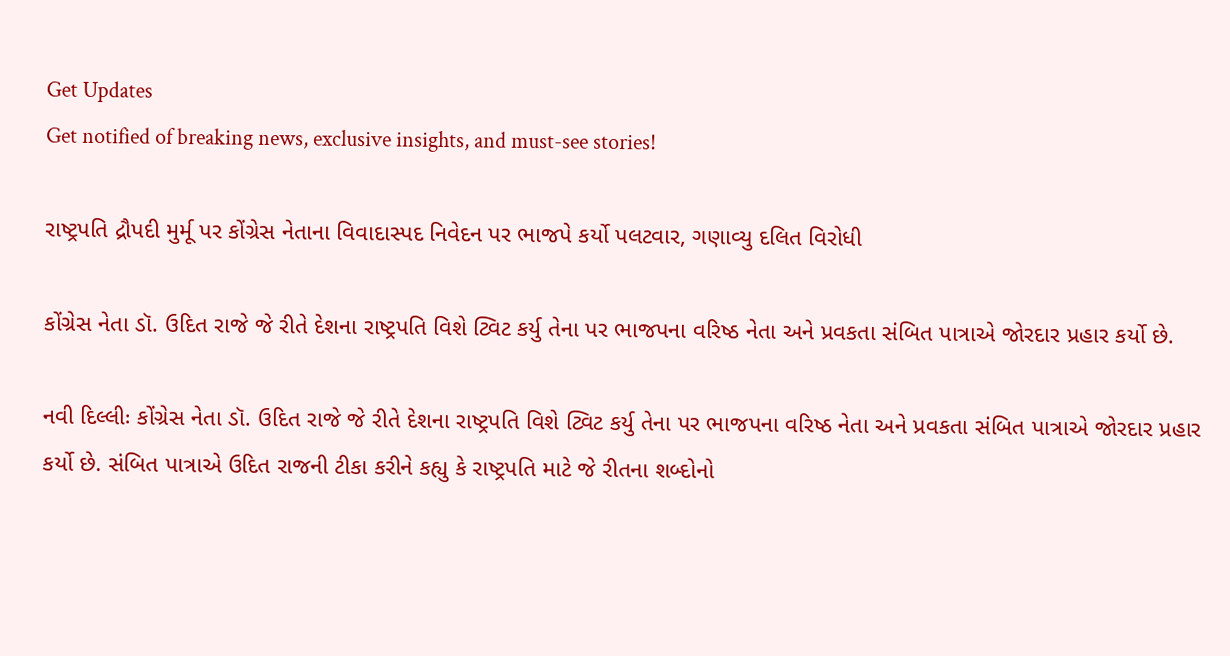Get Updates
Get notified of breaking news, exclusive insights, and must-see stories!

રાષ્ટ્રપતિ દ્રૌપદી મુર્મૂ પર કોંગ્રેસ નેતાના વિવાદાસ્પદ નિવેદન પર ભાજપે કર્યો પલટવાર, ગણાવ્યુ દલિત વિરોધી

કોંગ્રેસ નેતા ડૉ. ઉદિત રાજે જે રીતે દેશના રાષ્ટ્રપતિ વિશે ટ્વિટ કર્યુ તેના પર ભાજપના વરિષ્ઠ નેતા અને પ્રવકતા સંબિત પાત્રાએ જોરદાર પ્રહાર કર્યો છે.

નવી દિલ્લીઃ કોંગ્રેસ નેતા ડૉ. ઉદિત રાજે જે રીતે દેશના રાષ્ટ્રપતિ વિશે ટ્વિટ કર્યુ તેના પર ભાજપના વરિષ્ઠ નેતા અને પ્રવકતા સંબિત પાત્રાએ જોરદાર પ્રહાર કર્યો છે. સંબિત પાત્રાએ ઉદિત રાજની ટીકા કરીને કહ્યુ કે રાષ્ટ્રપતિ માટે જે રીતના શબ્દોનો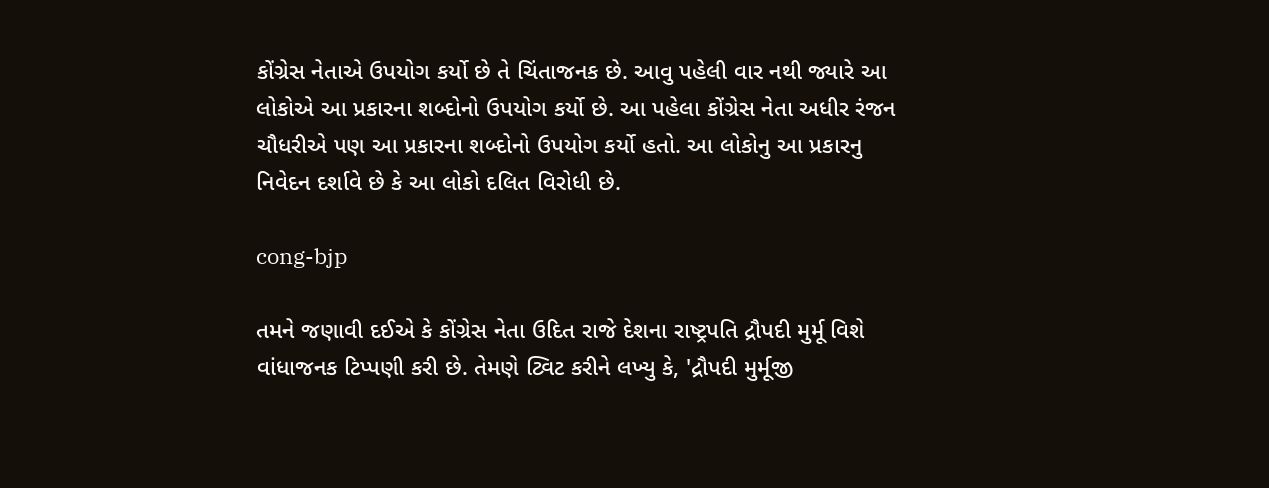કોંગ્રેસ નેતાએ ઉપયોગ કર્યો છે તે ચિંતાજનક છે. આવુ પહેલી વાર નથી જ્યારે આ લોકોએ આ પ્રકારના શબ્દોનો ઉપયોગ કર્યો છે. આ પહેલા કોંગ્રેસ નેતા અધીર રંજન ચૌધરીએ પણ આ પ્રકારના શબ્દોનો ઉપયોગ કર્યો હતો. આ લોકોનુ આ પ્રકારનુ નિવેદન દર્શાવે છે કે આ લોકો દલિત વિરોધી છે.

cong-bjp

તમને જણાવી દઈએ કે કોંગ્રેસ નેતા ઉદિત રાજે દેશના રાષ્ટ્રપતિ દ્રૌપદી મુર્મૂ વિશે વાંધાજનક ટિપ્પણી કરી છે. તેમણે ટ્વિટ કરીને લખ્યુ કે, 'દ્રૌપદી મુર્મૂજી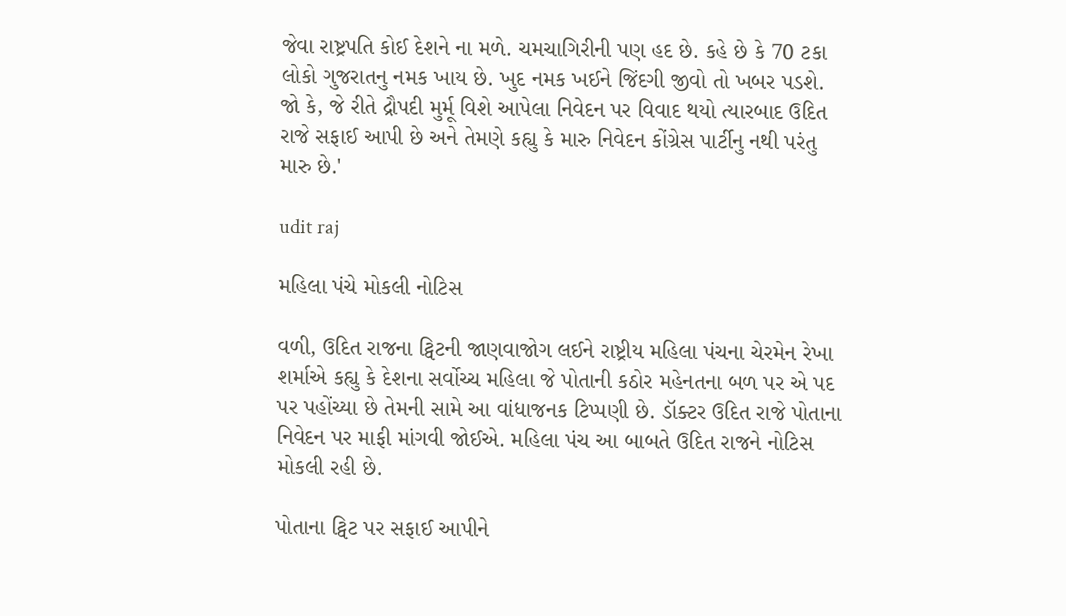જેવા રાષ્ટ્રપતિ કોઈ દેશને ના મળે. ચમચાગિરીની પણ હદ છે. કહે છે કે 70 ટકા લોકો ગુજરાતનુ નમક ખાય છે. ખુદ નમક ખઈને જિંદગી જીવો તો ખબર પડશે. જો કે, જે રીતે દ્રૌપદી મુર્મૂ વિશે આપેલા નિવેદન પર વિવાદ થયો ત્યારબાદ ઉદિત રાજે સફાઈ આપી છે અને તેમણે કહ્યુ કે મારુ નિવેદન કોંગ્રેસ પાર્ટીનુ નથી પરંતુ મારુ છે.'

udit raj

મહિલા પંચે મોકલી નોટિસ

વળી, ઉદિત રાજના ટ્વિટની જાણવાજોગ લઈને રાષ્ટ્રીય મહિલા પંચના ચેરમેન રેખા શર્માએ કહ્યુ કે દેશના સર્વોચ્ચ મહિલા જે પોતાની કઠોર મહેનતના બળ પર એ પદ પર પહોંચ્યા છે તેમની સામે આ વાંધાજનક ટિપ્પણી છે. ડૉક્ટર ઉદિત રાજે પોતાના નિવેદન પર માફી માંગવી જોઈએ. મહિલા પંચ આ બાબતે ઉદિત રાજને નોટિસ મોકલી રહી છે.

પોતાના ટ્વિટ પર સફાઈ આપીને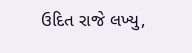ઉદિત રાજે લખ્યુ,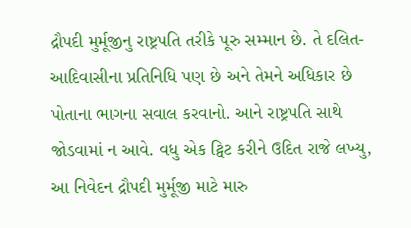દ્રૌપદી મુર્મૂજીનુ રાષ્ટ્રપતિ તરીકે પૂરુ સમ્માન છે. તે દલિત-આદિવાસીના પ્રતિનિધિ પણ છે અને તેમને અધિકાર છે પોતાના ભાગના સવાલ કરવાનો. આને રાષ્ટ્રપતિ સાથે જોડવામાં ન આવે. વધુ એક ટ્વિટ કરીને ઉદિત રાજે લખ્યુ, આ નિવેદન દ્રૌપદી મુર્મૂજી માટે મારુ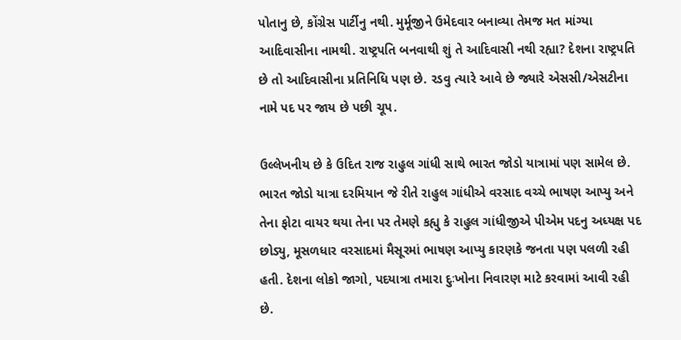પોતાનુ છે, કોંગ્રેસ પાર્ટીનુ નથી. મુર્મૂજીને ઉમેદવાર બનાવ્યા તેમજ મત માંગ્યા આદિવાસીના નામથી. રાષ્ટ્રપતિ બનવાથી શું તે આદિવાસી નથી રહ્યા? દેશના રાષ્ટ્રપતિ છે તો આદિવાસીના પ્રતિનિધિ પણ છે. રડવુ ત્યારે આવે છે જ્યારે એસસી/એસટીના નામે પદ પર જાય છે પછી ચૂપ.

ઉલ્લેખનીય છે કે ઉદિત રાજ રાહુલ ગાંધી સાથે ભારત જોડો યાત્રામાં પણ સામેલ છે. ભારત જોડો યાત્રા દરમિયાન જે રીતે રાહુલ ગાંધીએ વરસાદ વચ્ચે ભાષણ આપ્યુ અને તેના ફોટા વાયર થયા તેના પર તેમણે કહ્યુ કે રાહુલ ગાંધીજીએ પીએમ પદનુ અધ્યક્ષ પદ છોડ્યુ, મૂસળધાર વરસાદમાં મૈસૂરમાં ભાષણ આપ્યુ કારણકે જનતા પણ પલળી રહી હતી. દેશના લોકો જાગો, પદયાત્રા તમારા દુઃખોના નિવારણ માટે કરવામાં આવી રહી છે.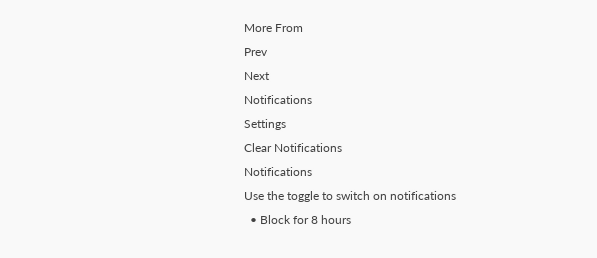More From
Prev
Next
Notifications
Settings
Clear Notifications
Notifications
Use the toggle to switch on notifications
  • Block for 8 hours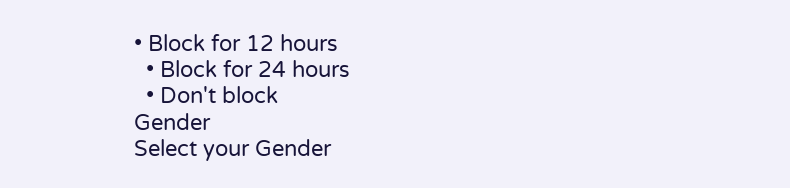• Block for 12 hours
  • Block for 24 hours
  • Don't block
Gender
Select your Gender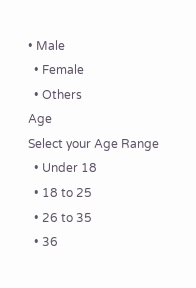• Male
  • Female
  • Others
Age
Select your Age Range
  • Under 18
  • 18 to 25
  • 26 to 35
  • 36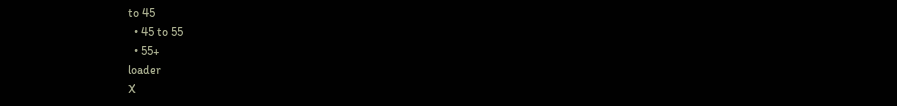to 45
  • 45 to 55
  • 55+
loader
X